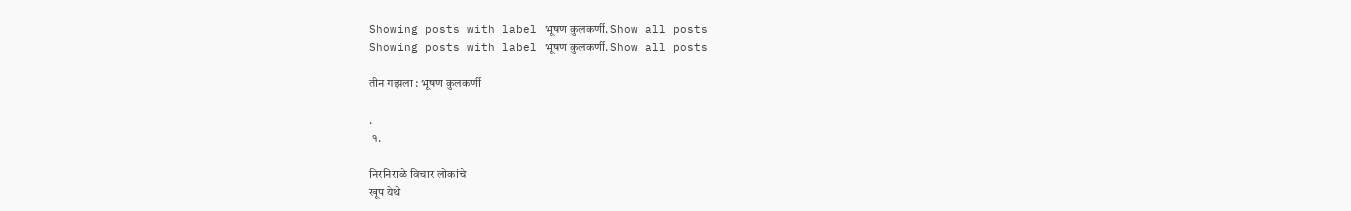Showing posts with label भूषण कुलकर्णी. Show all posts
Showing posts with label भूषण कुलकर्णी. Show all posts

तीन गझला : भूषण कुलकर्णी

.
 १.

निरनिराळे विचार लोकांचे
खूप येथे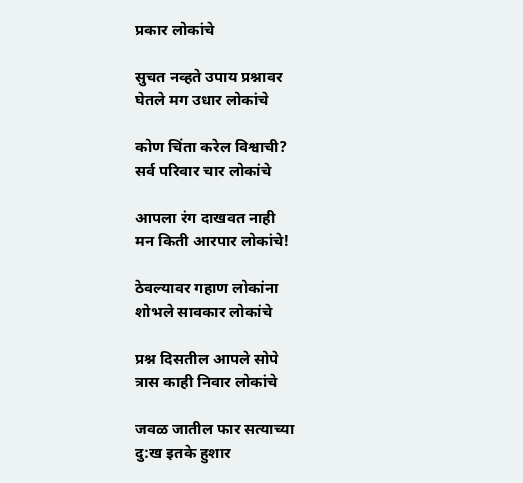प्रकार लोकांचे

सुचत नव्हते उपाय प्रश्नावर
घेतले मग उधार लोकांचे

कोण चिंता करेल विश्वाची?
सर्व परिवार चार लोकांचे

आपला रंग दाखवत नाही
मन किती आरपार लोकांचे!

ठेवल्यावर गहाण लोकांना
शोभले सावकार लोकांचे

प्रश्न दिसतील आपले सोपे
त्रास काही निवार लोकांचे

जवळ जातील फार सत्याच्या
दु:ख इतके हुशार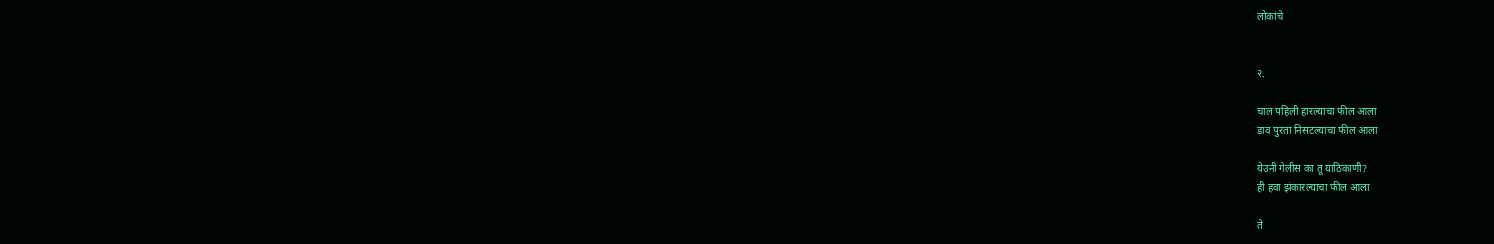लोकांचे


२.

चाल पहिली हारल्याचा फील आला
डाव पुरता निसटल्याचा फील आला

येउनी गेलीस का तू याठिकाणी?
ही हवा झंकारल्याचा फील आला

ते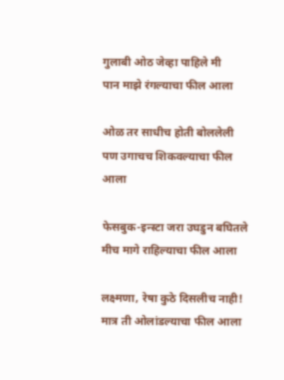गुलाबी ओठ जेव्हा पाहिले मी
पान माझे रंगल्याचा फील आला

ओळ तर साधीच होती बोललेली
पण उगाचच शिकवल्याचा फील आला

फेसबुक-इन्स्टा जरा उघडुन बघितले
मीच मागे राहिल्याचा फील आला

लक्ष्मणा, रेषा कुठे दिसलीच नाही!
मात्र ती ओलांडल्याचा फील आला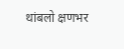थांबलो क्षणभर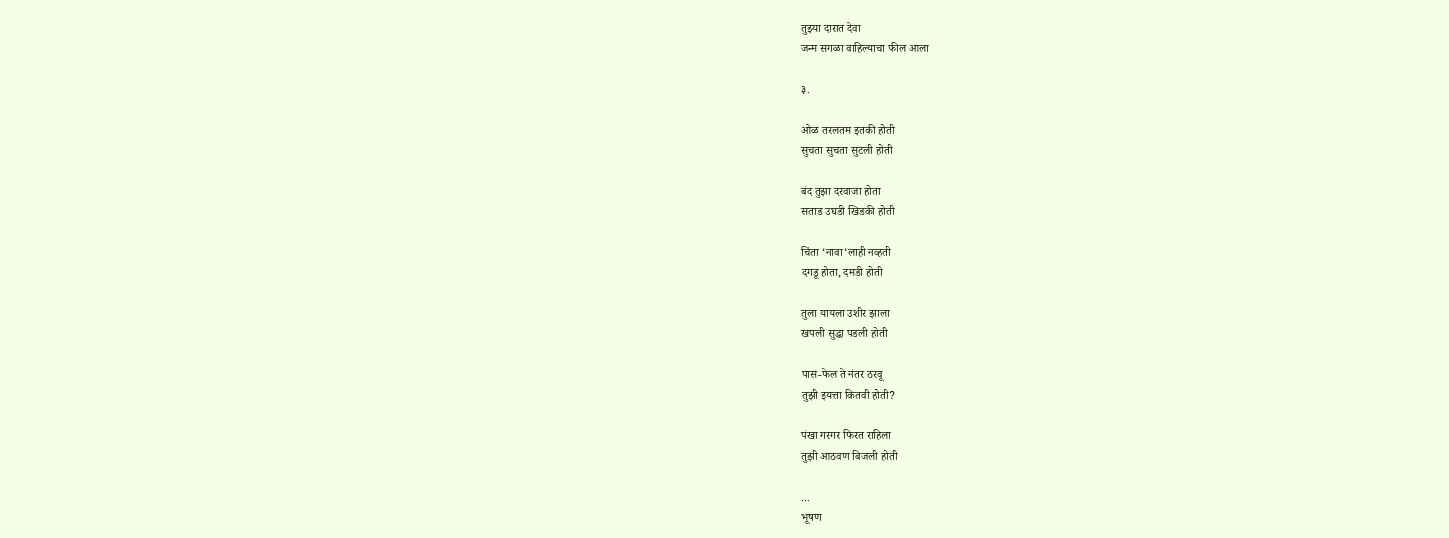तुझ्या दारात देवा
जन्म सगळा वाहिल्याचा फील आला

३.

ओळ तरलतम इतकी होती
सुचता सुचता सुटली होती

बंद तुझा दरवाजा होता
सताड उघडी खिडकी होती

चिंता ‘नावा‘लाही नव्हती
दगडू होता, दमडी होती

तुला यायला उशीर झाला
खपली सुद्धा पडली होती

पास-फेल ते नंतर ठरवू
तुझी इयत्ता कितवी होती?

पंखा गरगर फिरत राहिला
तुझी आठवण बिजली होती

...
भूषण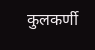कुलकर्णी